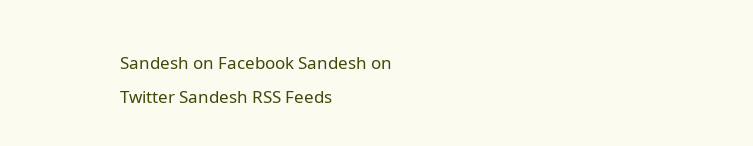Sandesh on Facebook Sandesh on Twitter Sandesh RSS Feeds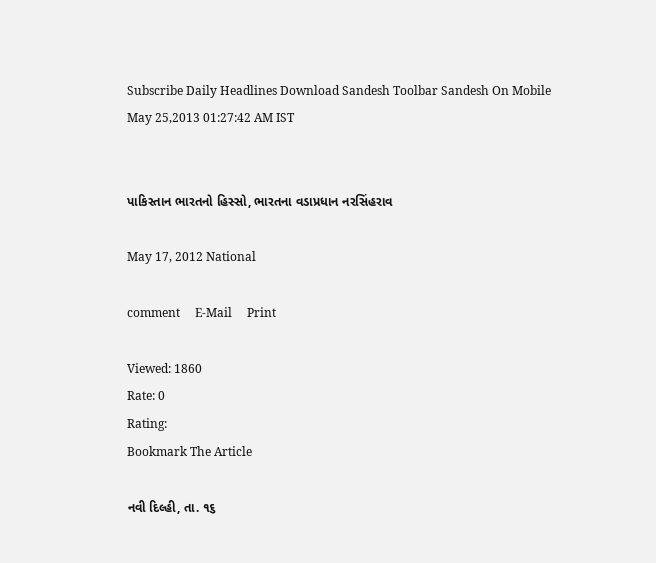Subscribe Daily Headlines Download Sandesh Toolbar Sandesh On Mobile
May 25,2013 01:27:42 AM IST


પાકિસ્તાન ભારતનો હિસ્સો, ભારતના વડાપ્રધાન નરસિંહરાવ

May 17, 2012 National

comment     E-Mail     Print

Viewed: 1860
Rate: 0
Rating:
Bookmark The Article

નવી દિલ્હી, તા. ૧૬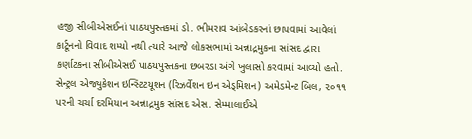હજી સીબીએસઈનાં પાઠયપુસ્તકમાં ડો. ભીમરાવ આંબેડકરનાં છાપવામાં આવેલાં કાર્ટૂનનો વિવાદ શમ્યો નથી ત્યારે આજે લોકસભામાં અન્નાદ્રમુકના સાંસદ દ્વારા કર્ણાટકના સીબીએસઈ પાઠયપુસ્તકના છબરડા અંગે ખુલાસો કરવામાં આવ્યો હતો. સેન્ટ્રલ એજ્યુકેશન ઇન્સ્ટિટયૂશન (રિઝર્વેશન ઇન એડ્મિશન) અમેડમેન્ટ બિલ, ૨૦૧૧ પરની ચર્ચા દરમિયાન અન્નાદ્રમુક સાંસદ એસ. સેમ્માલાઈએ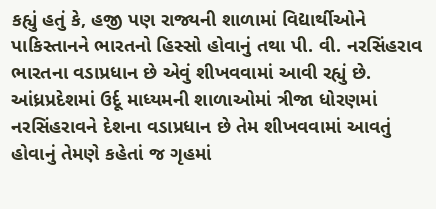કહ્યું હતું કે, હજી પણ રાજ્યની શાળામાં વિદ્યાર્થીઓને પાકિસ્તાનને ભારતનો હિસ્સો હોવાનું તથા પી. વી. નરસિંહરાવ ભારતના વડાપ્રધાન છે એવું શીખવવામાં આવી રહ્યું છે. આંધ્રપ્રદેશમાં ઉર્દૂ માધ્યમની શાળાઓમાં ત્રીજા ધોરણમાં નરસિંહરાવને દેશના વડાપ્રધાન છે તેમ શીખવવામાં આવતું હોવાનું તેમણે કહેતાં જ ગૃહમાં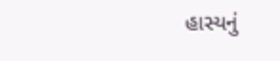હાસ્યનું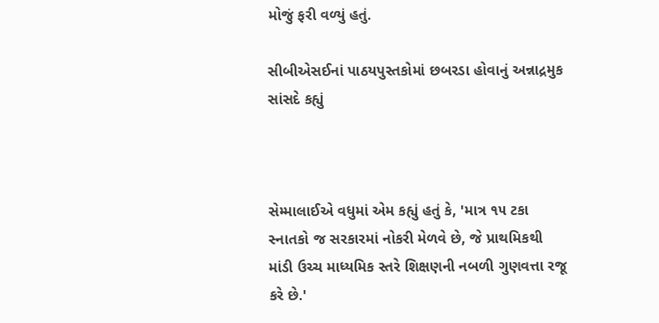મોજું ફરી વળ્યું હતું.

સીબીએસઈનાં પાઠયપુસ્તકોમાં છબરડા હોવાનું અન્નાદ્રમુક સાંસદે કહ્યું



સેમ્માલાઈએ વધુમાં એમ કહ્યું હતું કે, 'માત્ર ૧૫ ટકા સ્નાતકો જ સરકારમાં નોકરી મેળવે છે, જે પ્રાથમિકથી માંડી ઉચ્ચ માધ્યમિક સ્તરે શિક્ષણની નબળી ગુણવત્તા રજૂ કરે છે.'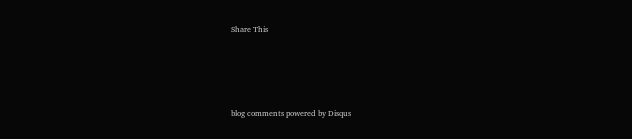Share This





blog comments powered by Disqus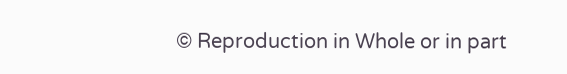© Reproduction in Whole or in part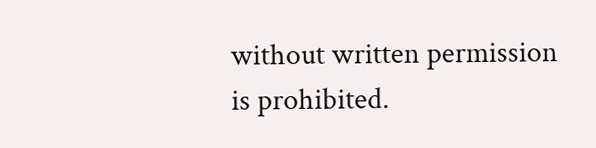without written permission is prohibited.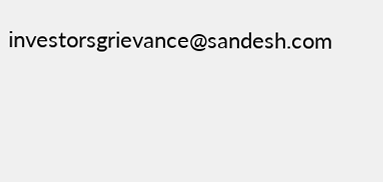investorsgrievance@sandesh.com